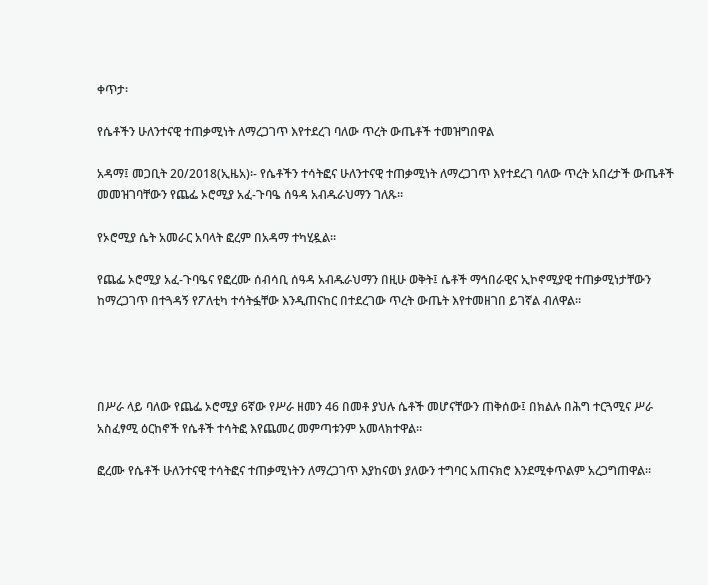ቀጥታ፡

የሴቶችን ሁለንተናዊ ተጠቃሚነት ለማረጋገጥ እየተደረገ ባለው ጥረት ውጤቶች ተመዝግበዋል

አዳማ፤ መጋቢት 20/2018(ኢዜአ)፡- የሴቶችን ተሳትፎና ሁለንተናዊ ተጠቃሚነት ለማረጋገጥ እየተደረገ ባለው ጥረት አበረታች ውጤቶች መመዝገባቸውን የጨፌ ኦሮሚያ አፈ-ጉባዔ ሰዓዳ አብዱራህማን ገለጹ።

የኦሮሚያ ሴት አመራር አባላት ፎረም በአዳማ ተካሂዷል።

የጨፌ ኦሮሚያ አፈ-ጉባዔና የፎረሙ ሰብሳቢ ሰዓዳ አብዱራህማን በዚሁ ወቅት፤ ሴቶች ማኅበራዊና ኢኮኖሚያዊ ተጠቃሚነታቸውን ከማረጋገጥ በተጓዳኝ የፖለቲካ ተሳትፏቸው እንዲጠናከር በተደረገው ጥረት ውጤት እየተመዘገበ ይገኛል ብለዋል።




በሥራ ላይ ባለው የጨፌ ኦሮሚያ 6ኛው የሥራ ዘመን 46 በመቶ ያህሉ ሴቶች መሆናቸውን ጠቅሰው፤ በክልሉ በሕግ ተርጓሚና ሥራ አስፈፃሚ ዕርከኖች የሴቶች ተሳትፎ እየጨመረ መምጣቱንም አመላክተዋል።

ፎረሙ የሴቶች ሁለንተናዊ ተሳትፎና ተጠቃሚነትን ለማረጋገጥ እያከናወነ ያለውን ተግባር አጠናክሮ እንደሚቀጥልም አረጋግጠዋል።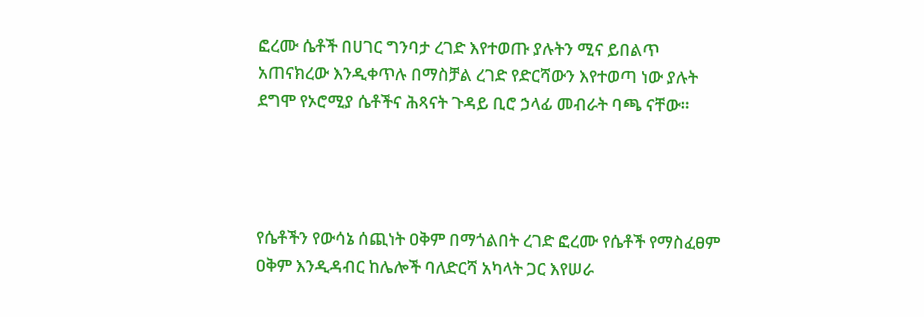ፎረሙ ሴቶች በሀገር ግንባታ ረገድ እየተወጡ ያሉትን ሚና ይበልጥ አጠናክረው እንዲቀጥሉ በማስቻል ረገድ የድርሻውን እየተወጣ ነው ያሉት ደግሞ የኦሮሚያ ሴቶችና ሕጻናት ጉዳይ ቢሮ ኃላፊ መብራት ባጫ ናቸው።




የሴቶችን የውሳኔ ሰጪነት ዐቅም በማጎልበት ረገድ ፎረሙ የሴቶች የማስፈፀም ዐቅም እንዲዳብር ከሌሎች ባለድርሻ አካላት ጋር እየሠራ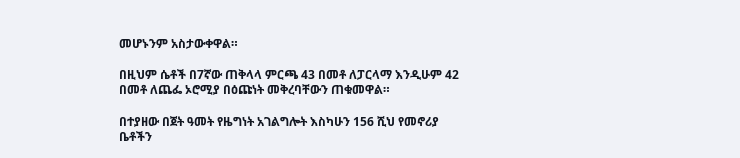መሆኑንም አስታውቀዋል።

በዚህም ሴቶች በ7ኛው ጠቅላላ ምርጫ 43 በመቶ ለፓርላማ እንዲሁም 42 በመቶ ለጨፌ ኦሮሚያ በዕጩነት መቅረባቸውን ጠቁመዋል።

በተያዘው በጀት ዓመት የዜግነት አገልግሎት እስካሁን 156 ሺህ የመኖሪያ ቤቶችን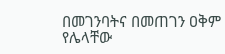በመገንባትና በመጠገን ዐቅም የሌላቸው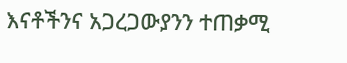እናቶችንና አጋረጋውያንን ተጠቃሚ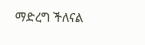ማድረግ ችለናል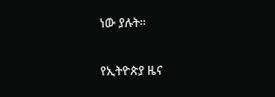ነው ያሉት።

የኢትዮጵያ ዜና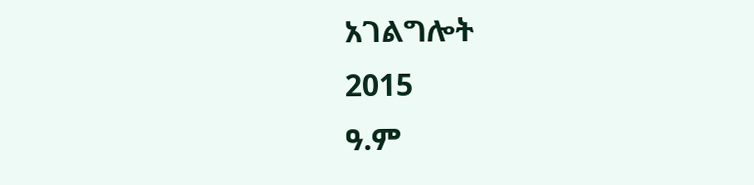አገልግሎት
2015
ዓ.ም